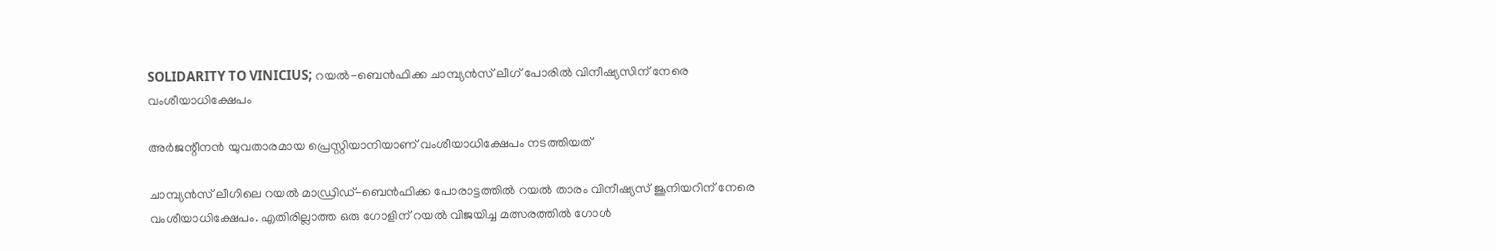SOLIDARITY TO VINICIUS; റയൽ-ബെൻഫിക്ക ചാമ്പ്യൻസ് ലീഗ് പോരിൽ വിനീഷ്യസിന് നേരെ വംശീയാധിക്ഷേപം

അർജന്റീനൻ യുവതാരമായ പ്രെസ്റ്റിയാനിയാണ് വംശീയാധിക്ഷേപം നടത്തിയത്

ചാമ്പ്യൻസ് ലീഗിലെ റയൽ മാഡ്രിഡ്-ബെൻഫിക്ക പോരാട്ടത്തിൽ റയൽ താരം വിനീഷ്യസ് ജൂനിയറിന് നേരെ വംശീയാധിക്ഷേപം. എതിരില്ലാത്ത ഒരു ഗോളിന് റയൽ വിജയിച്ച മത്സരത്തിൽ ഗോൾ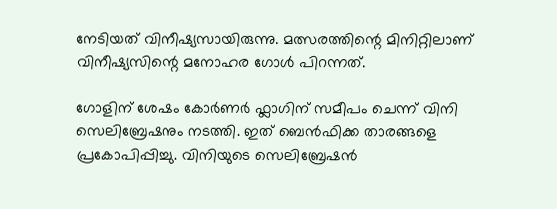നേടിയത് വിനീഷ്യസായിരുന്നു. മത്സരത്തിന്റെ മിനിറ്റിലാണ് വിനീഷ്യസിന്റെ മനോഹര ഗോൾ പിറന്നത്.

ഗോളിന് ശേഷം കോർണർ ഫ്ലാഗിന് സമീപം ചെന്ന് വിനി സെലിബ്രേഷനും നടത്തി. ഇത് ബെൻഫിക്ക താരങ്ങളെ പ്രകോപിപ്പിച്ചു. വിനിയുടെ സെലിബ്രേഷൻ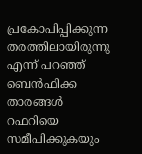പ്രകോപിപ്പിക്കുന്ന തരത്തിലായിരുന്നു എന്ന് പറഞ്ഞ് ബെൻഫിക്ക താരങ്ങൾ റഫറിയെ സമീപിക്കുകയും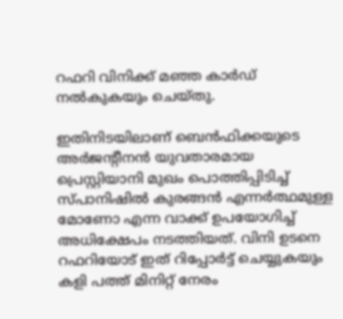റഫറി വിനിക്ക് മഞ്ഞ കാർഡ് നൽകുകയും ചെയ്തു.

ഇതിനിടയിലാണ് ബെൻഫിക്കയുടെ അർജന്റീനൻ യുവതാരമായ പ്രെസ്റ്റിയാനി മുഖം പൊത്തിപ്പിടിച്ച് സ്പാനിഷിൽ കുരങ്ങൻ എന്നർത്ഥമുള്ള മോണോ എന്ന വാക്ക് ഉപയോഗിച്ച് അധിക്ഷേപം നടത്തിയത്. വിനി ഉടനെ റഫറിയോട് ഇത് റിപ്പോർട്ട് ചെയ്യുകയും കളി പത്ത് മിനിറ്റ് നേരം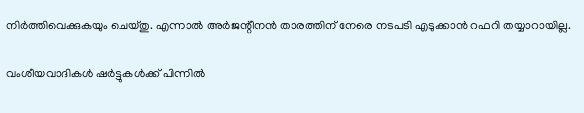നിർത്തിവെക്കുകയും ചെയ്തു. എന്നാൽ അർജന്റീനൻ താരത്തിന് നേരെ നടപടി എടുക്കാൻ റഫറി തയ്യാറായില്ല.

വംശീയവാദികൾ ഷർട്ടുകൾക്ക് പിന്നിൽ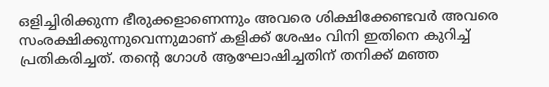ഒളിച്ചിരിക്കുന്ന ഭീരുക്കളാണെന്നും അവരെ ശിക്ഷിക്കേണ്ടവർ അവരെ സംരക്ഷിക്കുന്നുവെന്നുമാണ് കളിക്ക് ശേഷം വിനി ഇതിനെ കുറിച്ച് പ്രതികരിച്ചത്. തന്റെ ഗോൾ ആഘോഷിച്ചതിന് തനിക്ക് മഞ്ഞ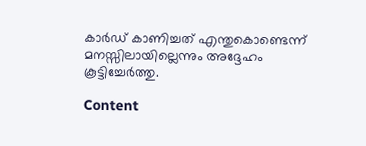കാർഡ് കാണിച്ചത് എന്തുകൊണ്ടെന്ന് മനസ്സിലായില്ലെന്നും അദ്ദേഹം കൂട്ടിച്ചേർത്തു.

Content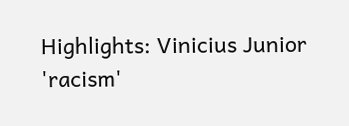Highlights: Vinicius Junior 'racism'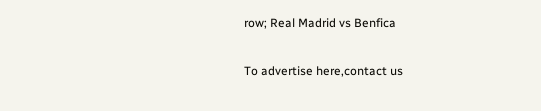row; Real Madrid vs Benfica

To advertise here,contact us